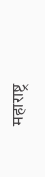महाराष्ट्र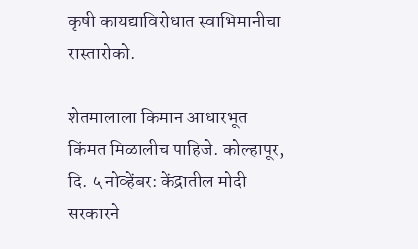कृषी कायद्याविरोधात स्वाभिमानीचा रास्तारोको.

शेतमालाला किमान आधारभूत किंमत मिळालीच पाहिजे. कोल्हापूर, दि. ५ नोव्हेंबर: केंद्रातील मोदी सरकारने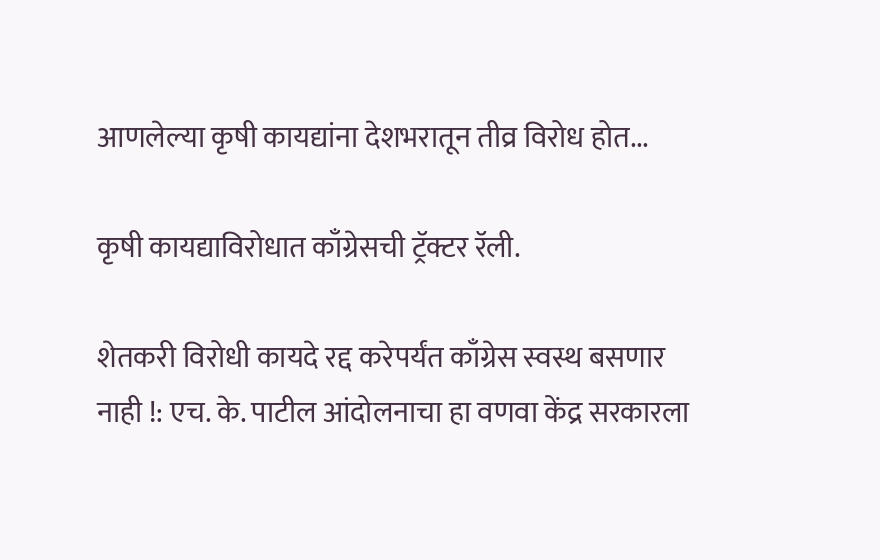आणलेल्या कृषी कायद्यांना देशभरातून तीव्र विरोध होत...

कृषी कायद्याविरोधात काँग्रेसची ट्रॅक्टर रॅली.

शेतकरी विरोधी कायदे रद्द करेपर्यंत काँग्रेस स्वस्थ बसणार नाही !: एच. के. पाटील आंदोलनाचा हा वणवा केंद्र सरकारला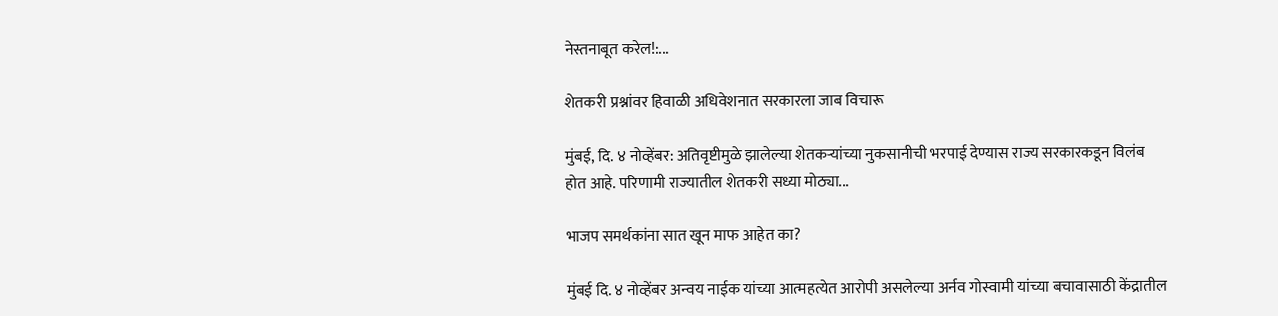नेस्तनाबूत करेल!:...

शेतकरी प्रश्नांवर हिवाळी अधिवेशनात सरकारला जाब विचारू

मुंबई, दि. ४ नोव्हेंबर: अतिवृष्टीमुळे झालेल्या शेतकऱ्यांच्या नुकसानीची भरपाई देण्यास राज्य सरकारकडून विलंब होत आहे. परिणामी राज्यातील शेतकरी सध्या मोठ्या...

भाजप समर्थकांना सात खून माफ आहेत का?

मुंबई दि. ४ नोव्हेंबर अन्वय नाईक यांच्या आत्महत्येत आरोपी असलेल्या अर्नव गोस्वामी यांच्या बचावासाठी केंद्रातील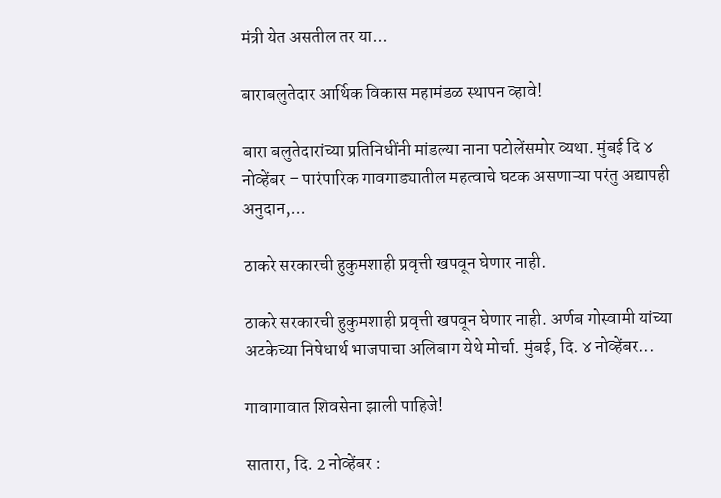मंत्री येत असतील तर या...

बाराबलुतेदार आर्थिक विकास महामंडळ स्थापन व्हावे!

बारा बलुतेदारांच्या प्रतिनिधींनी मांडल्या नाना पटोलेंसमोर व्यथा. मुंबई दि ४ नोव्हेंबर – पारंपारिक गावगाड्यातील महत्वाचे घटक असणाऱ्या परंतु अद्यापही अनुदान,...

ठाकरे सरकारची हुकुमशाही प्रवृत्ती खपवून घेणार नाही.

ठाकरे सरकारची हुकुमशाही प्रवृत्ती खपवून घेणार नाही. अर्णब गोस्वामी यांच्या अटकेच्या निषेधार्थ भाजपाचा अलिबाग येथे मोर्चा. मुंबई, दि. ४ नोव्हेंबर...

गावागावात शिवसेना झाली पाहिजे!

सातारा, दि. 2 नोव्हेंबर :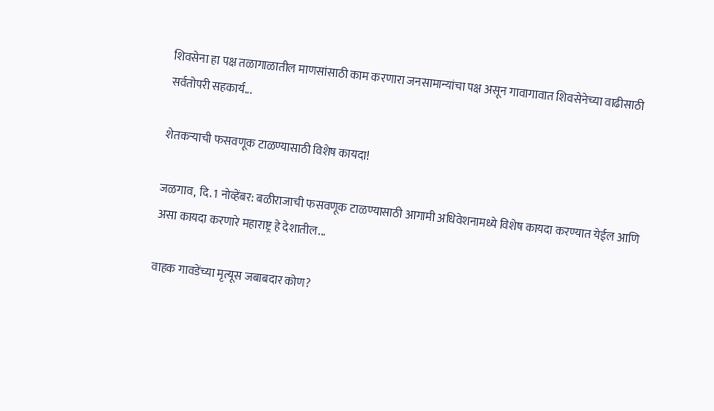शिवसेना हा पक्ष तळागाळातील माणसांसाठी काम करणारा जनसामान्यांचा पक्ष असून गावागावात शिवसेनेच्या वाढीसाठी सर्वतोपरी सहकार्य...

शेतकऱ्याची फसवणूक टाळण्यासाठी विशेष कायदा!

जळगाव, दि. 1 नोव्हेंबर: बळीराजाची फसवणूक टाळण्यासाठी आगामी अधिवेशनामध्ये विशेष कायदा करण्यात येईल आणि असा कायदा करणारे महाराष्ट्र हे देशातील...

वाहक गावडेंच्या मृत्यूस जबाबदार कोण?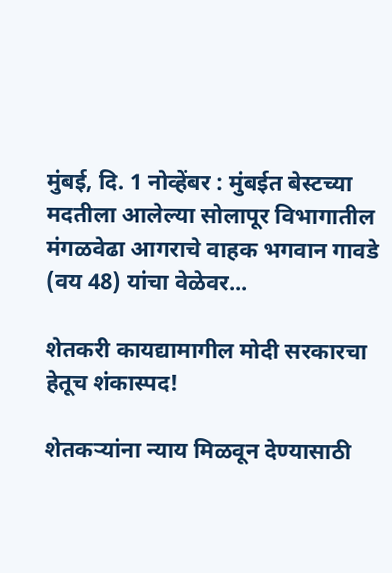मुंबई, दि. 1 नोव्हेंबर : मुंबईत बेस्टच्या मदतीला आलेल्या सोलापूर विभागातील मंगळवेढा आगराचे वाहक भगवान गावडे (वय 48) यांचा वेळेवर...

शेतकरी कायद्यामागील मोदी सरकारचा हेतूच शंकास्पद!

शेतकऱ्यांना न्याय मिळवून देण्यासाठी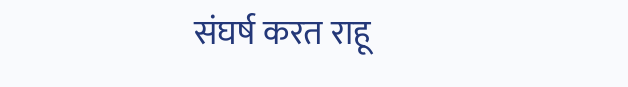संघर्ष करत राहू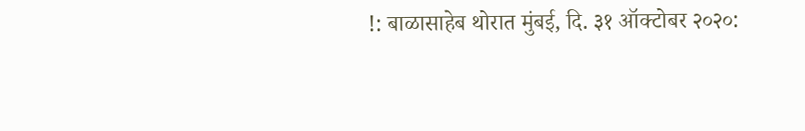!: बाळासाहेब थोरात मुंबई, दि. ३१ ऑक्टोबर २०२०: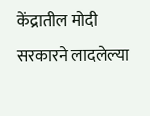केंद्रातील मोदी सरकारने लादलेल्या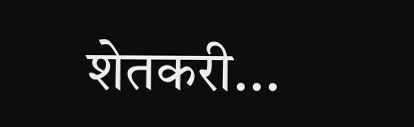शेतकरी...